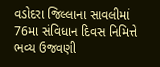વડોદરા જિલ્લાના સાવલીમાં 76મા સંવિધાન દિવસ નિમિત્તે ભવ્ય ઉજવણી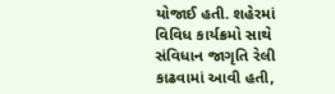યોજાઈ હતી. શહેરમાં વિવિધ કાર્યક્રમો સાથે સંવિધાન જાગૃતિ રેલી કાઢવામાં આવી હતી,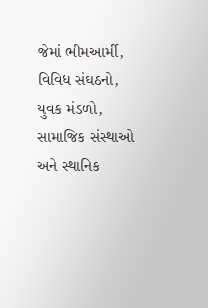જેમાં ભીમઆર્મી, વિવિધ સંઘઠનો, યુવક મંડળો, સામાજિક સંસ્થાઓ અને સ્થાનિક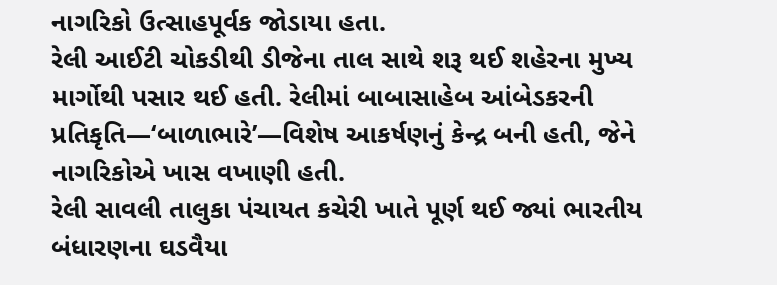નાગરિકો ઉત્સાહપૂર્વક જોડાયા હતા.
રેલી આઈટી ચોકડીથી ડીજેના તાલ સાથે શરૂ થઈ શહેરના મુખ્ય માર્ગોથી પસાર થઈ હતી. રેલીમાં બાબાસાહેબ આંબેડકરની પ્રતિકૃતિ—‘બાળાભારે’—વિશેષ આકર્ષણનું કેન્દ્ર બની હતી, જેને નાગરિકોએ ખાસ વખાણી હતી.
રેલી સાવલી તાલુકા પંચાયત કચેરી ખાતે પૂર્ણ થઈ જ્યાં ભારતીય બંધારણના ઘડવૈયા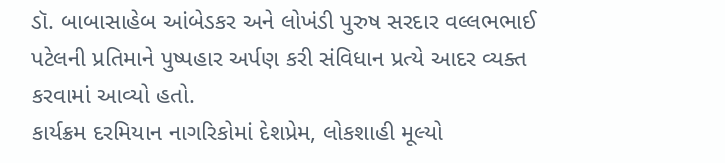ડૉ. બાબાસાહેબ આંબેડકર અને લોખંડી પુરુષ સરદાર વલ્લભભાઈ પટેલની પ્રતિમાને પુષ્પહાર અર્પણ કરી સંવિધાન પ્રત્યે આદર વ્યક્ત કરવામાં આવ્યો હતો.
કાર્યક્રમ દરમિયાન નાગરિકોમાં દેશપ્રેમ, લોકશાહી મૂલ્યો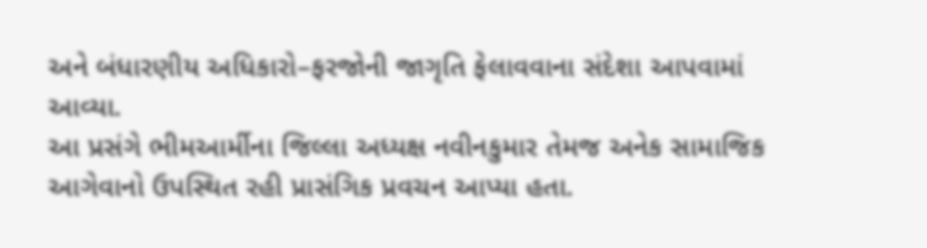અને બંધારણીય અધિકારો–ફરજોની જાગૃતિ ફેલાવવાના સંદેશા આપવામાં આવ્યા.
આ પ્રસંગે ભીમઆર્મીના જિલ્લા અધ્યક્ષ નવીનકુમાર તેમજ અનેક સામાજિક આગેવાનો ઉપસ્થિત રહી પ્રાસંગિક પ્રવચન આપ્યા હતા.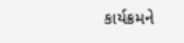કાર્યક્રમને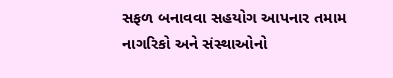સફળ બનાવવા સહયોગ આપનાર તમામ નાગરિકો અને સંસ્થાઓનો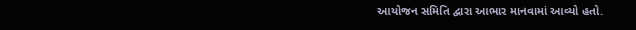આયોજન સમિતિ દ્વારા આભાર માનવામાં આવ્યો હતો.